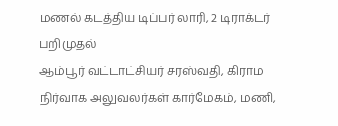மணல் கடத்திய டிப்பர் லாரி, 2 டிராக்டர் பறிமுதல்
ஆம்பூர் வட்டாட்சியர் சரஸ்வதி, கிராம நிர்வாக அலுவலர்கள் கார்மேகம், மணி,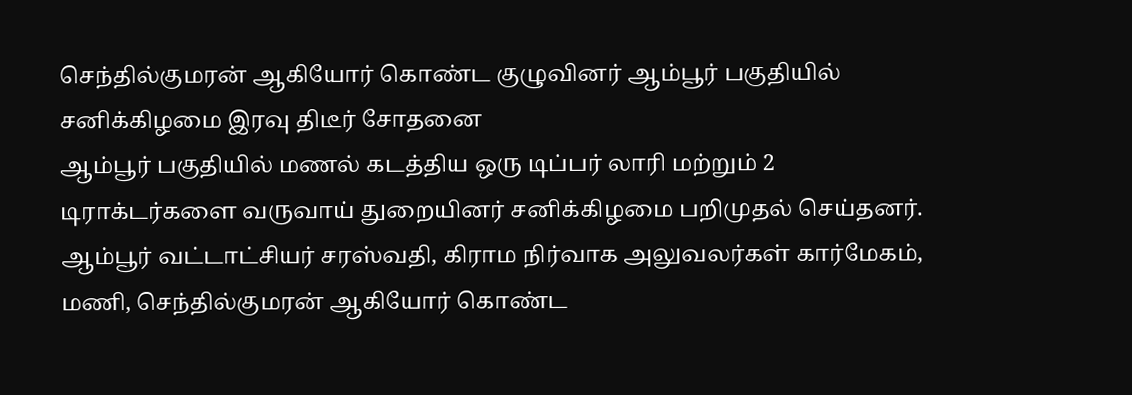செந்தில்குமரன் ஆகியோர் கொண்ட குழுவினர் ஆம்பூர் பகுதியில் சனிக்கிழமை இரவு திடீர் சோதனை
ஆம்பூர் பகுதியில் மணல் கடத்திய ஒரு டிப்பர் லாரி மற்றும் 2 டிராக்டர்களை வருவாய் துறையினர் சனிக்கிழமை பறிமுதல் செய்தனர்.
ஆம்பூர் வட்டாட்சியர் சரஸ்வதி, கிராம நிர்வாக அலுவலர்கள் கார்மேகம், மணி, செந்தில்குமரன் ஆகியோர் கொண்ட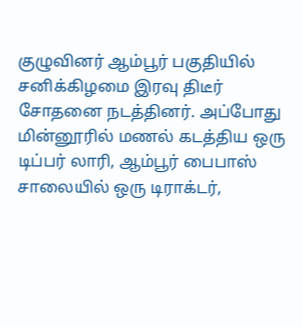குழுவினர் ஆம்பூர் பகுதியில் சனிக்கிழமை இரவு திடீர் சோதனை நடத்தினர். அப்போது மின்னூரில் மணல் கடத்திய ஒரு டிப்பர் லாரி, ஆம்பூர் பைபாஸ் சாலையில் ஒரு டிராக்டர்,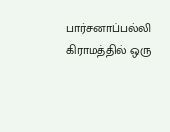பார்சனாப்பல்லி கிராமத்தில் ஒரு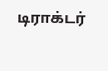டிராக்டர்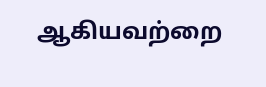ஆகியவற்றை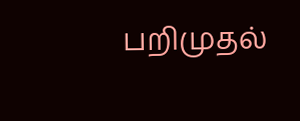பறிமுதல்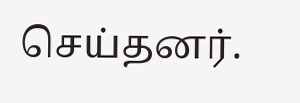செய்தனர்.